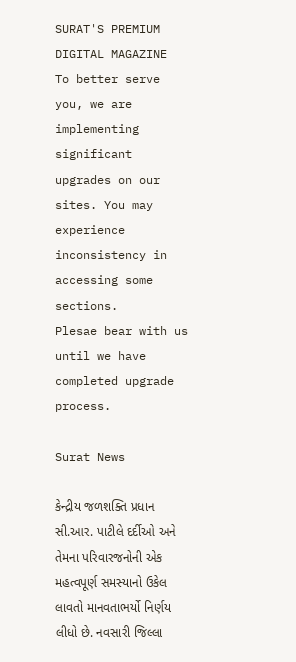SURAT'S PREMIUM DIGITAL MAGAZINE
To better serve you, we are implementing significant upgrades on our sites. You may experience inconsistency in accessing some sections.
Plesae bear with us until we have completed upgrade process.

Surat News

કેન્દ્રીય જળશક્તિ પ્રધાન સી.આર. પાટીલે દર્દીઓ અને તેમના પરિવારજનોની એક મહત્વપૂર્ણ સમસ્યાનો ઉકેલ લાવતો માનવતાભર્યો નિર્ણય લીધો છે. નવસારી જિલ્લા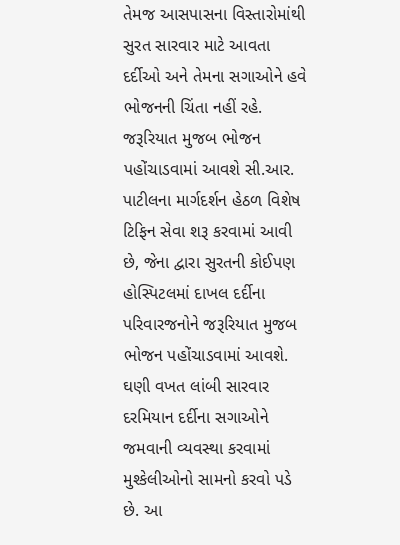તેમજ આસપાસના વિસ્તારોમાંથી સુરત સારવાર માટે આવતા દર્દીઓ અને તેમના સગાઓને હવે ભોજનની ચિંતા નહીં રહે. જરૂરિયાત મુજબ ભોજન પહોંચાડવામાં આવશે સી.આર. પાટીલના માર્ગદર્શન હેઠળ વિશેષ ટિફિન સેવા શરૂ કરવામાં આવી છે, જેના દ્વારા સુરતની કોઈપણ હોસ્પિટલમાં દાખલ દર્દીના પરિવારજનોને જરૂરિયાત મુજબ ભોજન પહોંચાડવામાં આવશે. ઘણી વખત લાંબી સારવાર દરમિયાન દર્દીના સગાઓને જમવાની વ્યવસ્થા કરવામાં મુશ્કેલીઓનો સામનો કરવો પડે છે. આ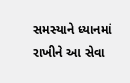સમસ્યાને ધ્યાનમાં રાખીને આ સેવા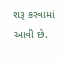શરૂ કરવામાં આવી છે.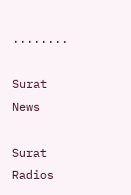........

Surat News

Surat Radios